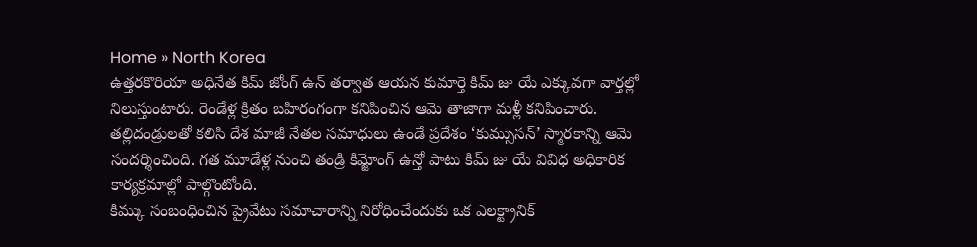Home » North Korea
ఉత్తరకొరియా అధినేత కిమ్ జోంగ్ ఉన్ తర్వాత ఆయన కుమార్తె కిమ్ జు యే ఎక్కువగా వార్తల్లో నిలుస్తుంటారు. రెండేళ్ల క్రితం బహిరంగంగా కనిపించిన ఆమె తాజాగా మళ్లీ కనిపించారు. తల్లిదండ్రులతో కలిసి దేశ మాజీ నేతల సమాధులు ఉండే ప్రదేశం ‘కుమ్సుసన్’ స్మారకాన్ని ఆమె సందర్శించింది. గత మూడేళ్ల నుంచి తండ్రి కిమ్జోంగ్ ఉన్తో పాటు కిమ్ జు యే వివిధ అధికారిక కార్యక్రమాల్లో పాల్గొంటోంది.
కిమ్కు సంబంధించిన ప్రైవేటు సమాచారాన్ని నిరోధించేందుకు ఒక ఎలక్ట్రానిక్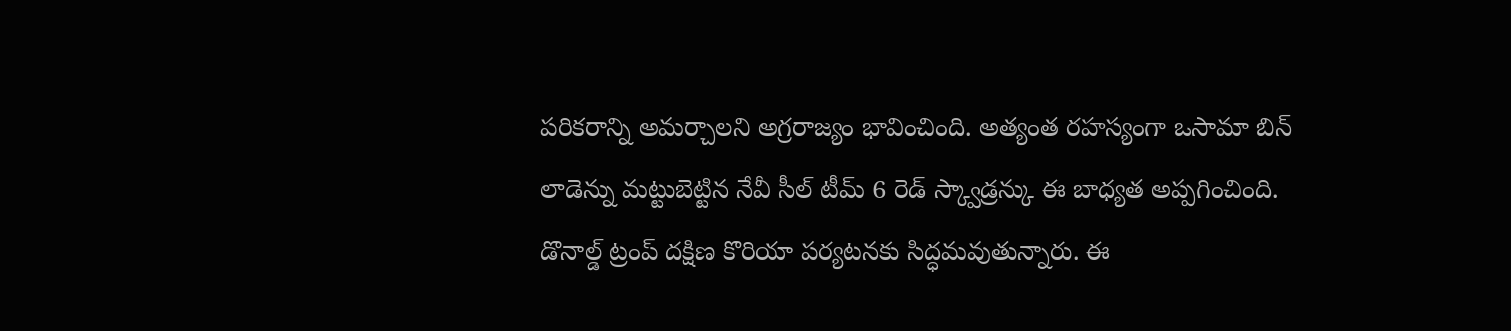పరికరాన్ని అమర్చాలని అగ్రరాజ్యం భావించింది. అత్యంత రహస్యంగా ఒసామా బిన్ లాడెన్ను మట్టుబెట్టిన నేవీ సీల్ టీమ్ 6 రెడ్ స్క్వాడ్రన్కు ఈ బాధ్యత అప్పగించింది.
డొనాల్డ్ ట్రంప్ దక్షిణ కొరియా పర్యటనకు సిద్ధమవుతున్నారు. ఈ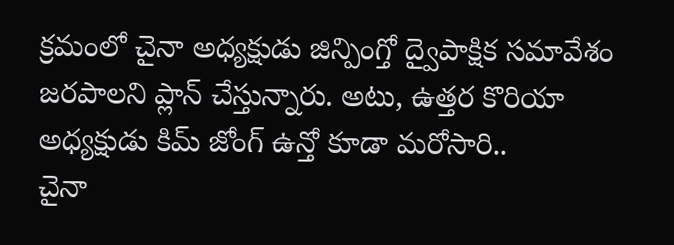క్రమంలో చైనా అధ్యక్షుడు జిన్పింగ్తో ద్వైపాక్షిక సమావేశం జరపాలని ప్లాన్ చేస్తున్నారు. అటు, ఉత్తర కొరియా అధ్యక్షుడు కిమ్ జోంగ్ ఉన్తో కూడా మరోసారి..
చైనా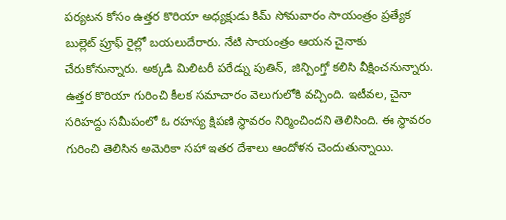పర్యటన కోసం ఉత్తర కొరియా అధ్యక్షుడు కిమ్ సోమవారం సాయంత్రం ప్రత్యేక బుల్లెట్ ప్రూఫ్ రైల్లో బయలుదేరారు. నేటి సాయంత్రం ఆయన చైనాకు చేరుకోనున్నారు. అక్కడి మిలిటరీ పరేడ్ను పుతిన్, జిన్పింగ్తో కలిసి వీక్షించనున్నారు.
ఉత్తర కొరియా గురించి కీలక సమాచారం వెలుగులోకి వచ్చింది. ఇటీవల, చైనా సరిహద్దు సమీపంలో ఓ రహస్య క్షిపణి స్థావరం నిర్మించిందని తెలిసింది. ఈ స్థావరం గురించి తెలిసిన అమెరికా సహా ఇతర దేశాలు ఆందోళన చెందుతున్నాయి.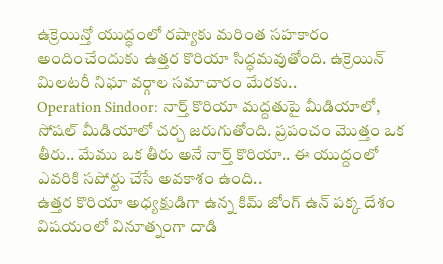ఉక్రెయిన్తో యుద్ధంలో రష్యాకు మరింత సహకారం అందించేందుకు ఉత్తర కొరియా సిద్ధమవుతోంది. ఉక్రెయిన్ మిలటరీ నిఘా వర్గాల సమాచారం మేరకు..
Operation Sindoor: నార్త్ కొరియా మద్దతుపై మీడియాలో, సోషల్ మీడియాలో చర్చ జరుగుతోంది. ప్రపంచం మొత్తం ఒక తీరు.. మేము ఒక తీరు అనే నార్త్ కొరియా.. ఈ యుద్దంలో ఎవరికి సపోర్టు చేసే అవకాశం ఉంది..
ఉత్తర కొరియా అధ్యక్షుడిగా ఉన్న కిమ్ జోంగ్ ఉన్ పక్క దేశం విషయంలో వినూత్నంగా దాడి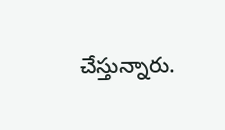చేస్తున్నారు.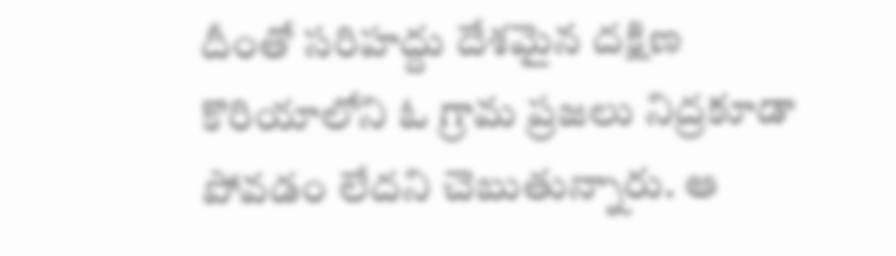దీంతో సరిహద్దు దేశమైన దక్షిణ కొరియాలోని ఓ గ్రామ ప్రజలు నిద్రకూడా పోవడం లేదని చెబుతున్నారు. ఆ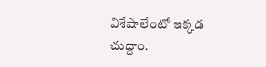విశేషాలేంటో ఇక్కడ చుద్దాం.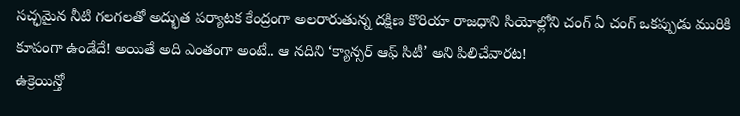సచ్ఛమైన నీటి గలగలతో అద్భుత పర్యాటక కేంద్రంగా అలరారుతున్న దక్షిణ కొరియా రాజధాని సియోల్లోని చంగ్ ఏ చంగ్ ఒకప్పుడు మురికి కూపంగా ఉండేదే! అయితే అది ఎంతంగా అంటే.. ఆ నదిని ‘క్యాన్సర్ ఆఫ్ సిటీ’ అని పిలిచేవారట!
ఉక్రెయిన్తో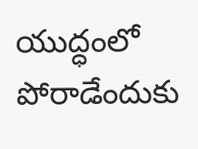యుద్ధంలో పోరాడేందుకు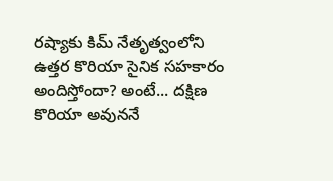రష్యాకు కిమ్ నేతృత్వంలోని ఉత్తర కొరియా సైనిక సహకారం అందిస్తోందా? అంటే... దక్షిణ కొరియా అవుననే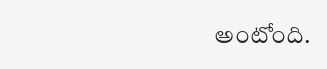అంటోంది.